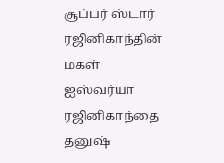சூப்பர் ஸ்டார் ரஜினிகாந்தின் மகள் ஐஸ்வர்யா ரஜினிகாந்தை தனுஷ்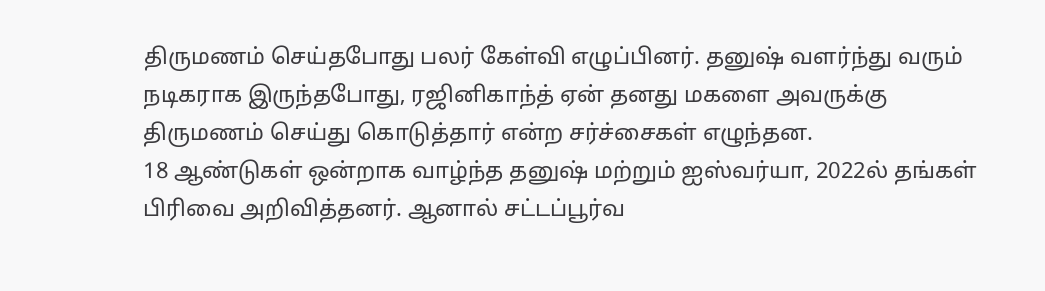திருமணம் செய்தபோது பலர் கேள்வி எழுப்பினர். தனுஷ் வளர்ந்து வரும் நடிகராக இருந்தபோது, ரஜினிகாந்த் ஏன் தனது மகளை அவருக்கு திருமணம் செய்து கொடுத்தார் என்ற சர்ச்சைகள் எழுந்தன.
18 ஆண்டுகள் ஒன்றாக வாழ்ந்த தனுஷ் மற்றும் ஐஸ்வர்யா, 2022ல் தங்கள் பிரிவை அறிவித்தனர். ஆனால் சட்டப்பூர்வ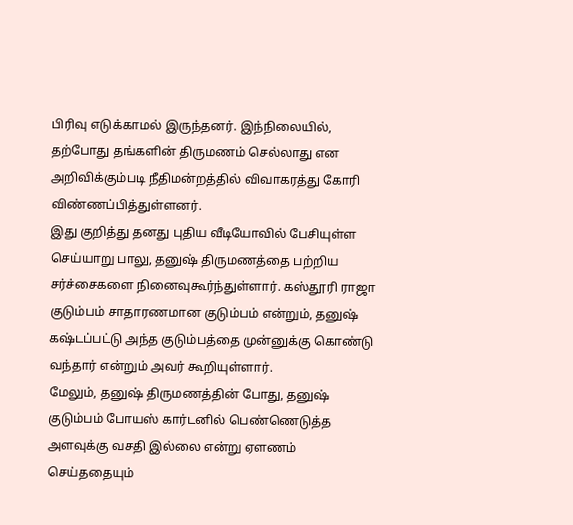பிரிவு எடுக்காமல் இருந்தனர். இந்நிலையில், தற்போது தங்களின் திருமணம் செல்லாது என அறிவிக்கும்படி நீதிமன்றத்தில் விவாகரத்து கோரி விண்ணப்பித்துள்ளனர்.
இது குறித்து தனது புதிய வீடியோவில் பேசியுள்ள செய்யாறு பாலு, தனுஷ் திருமணத்தை பற்றிய சர்ச்சைகளை நினைவுகூர்ந்துள்ளார். கஸ்தூரி ராஜா குடும்பம் சாதாரணமான குடும்பம் என்றும், தனுஷ் கஷ்டப்பட்டு அந்த குடும்பத்தை முன்னுக்கு கொண்டு வந்தார் என்றும் அவர் கூறியுள்ளார்.
மேலும், தனுஷ் திருமணத்தின் போது, தனுஷ் குடும்பம் போயஸ் கார்டனில் பெண்ணெடுத்த அளவுக்கு வசதி இல்லை என்று ஏளணம் செய்ததையும்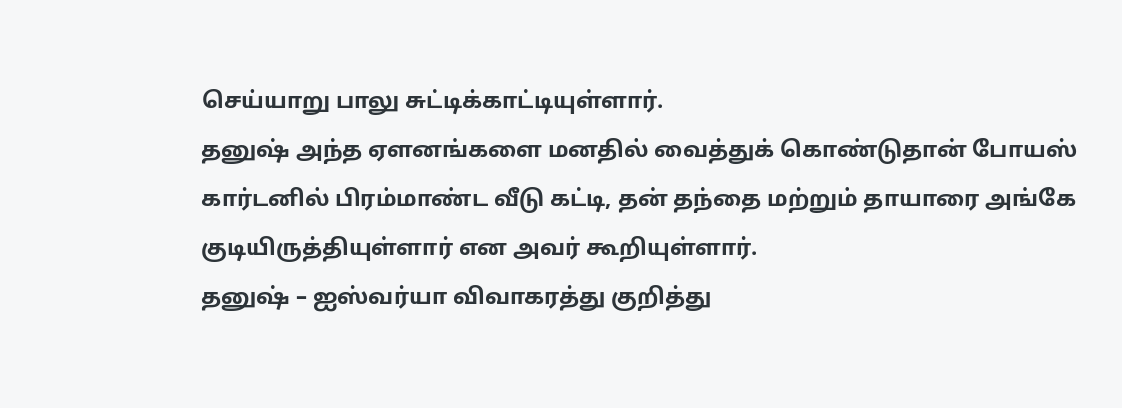செய்யாறு பாலு சுட்டிக்காட்டியுள்ளார்.
தனுஷ் அந்த ஏளனங்களை மனதில் வைத்துக் கொண்டுதான் போயஸ் கார்டனில் பிரம்மாண்ட வீடு கட்டி, தன் தந்தை மற்றும் தாயாரை அங்கே குடியிருத்தியுள்ளார் என அவர் கூறியுள்ளார்.
தனுஷ் – ஐஸ்வர்யா விவாகரத்து குறித்து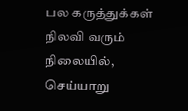பல கருத்துக்கள் நிலவி வரும் நிலையில், செய்யாறு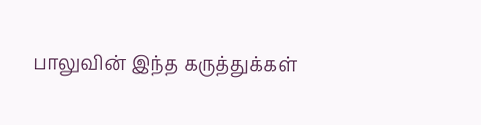பாலுவின் இந்த கருத்துக்கள்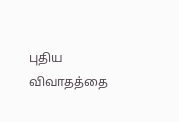புதிய விவாதத்தை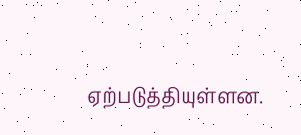ஏற்படுத்தியுள்ளன.